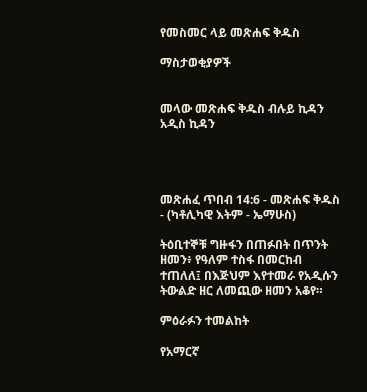የመስመር ላይ መጽሐፍ ቅዱስ

ማስታወቂያዎች


መላው መጽሐፍ ቅዱስ ብሉይ ኪዳን አዲስ ኪዳን




መጽሐፈ ጥበብ 14:6 - መጽሐፍ ቅዱስ - (ካቶሊካዊ እትም - ኤማሁስ)

ትዕቢተኞቹ ግዙፋን በጠፉበት በጥንት ዘመን፥ የዓለም ተስፋ በመርከብ ተጠለለ፤ በእጅህም እየተመራ የአዲሱን ትውልድ ዘር ለመጪው ዘመን አቆየ።

ምዕራፉን ተመልከት

የአማርኛ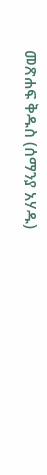መጽሐፍ ቅዱስ (ሰማንያ አሃዱ)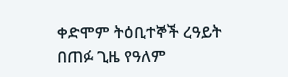ቀድሞም ትዕቢተኞች ረዓይት በጠፉ ጊዜ የዓለም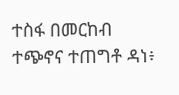ተስፋ በመርከብ ተጭኖና ተጠግቶ ዳነ፥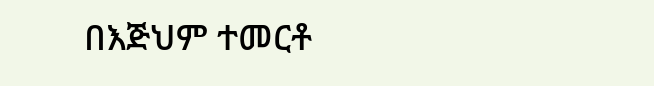በእጅህም ተመርቶ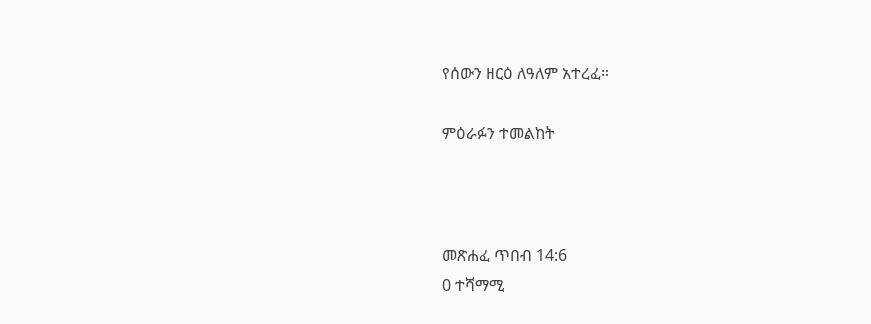የሰውን ዘርዕ ለዓለም አተረፈ።

ምዕራፉን ተመልከት



መጽሐፈ ጥበብ 14:6
0 ተሻማሚ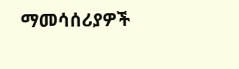ማመሳሰሪያዎች